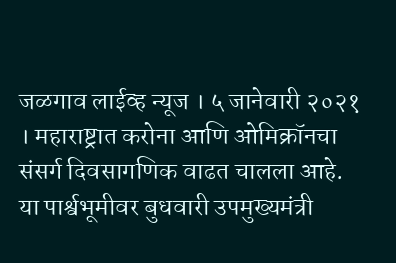जळगाव लाईव्ह न्यूज । ५ जानेवारी २०२१ । महाराष्ट्रात करोना आणि ओमिक्रॉनचा संसर्ग दिवसागणिक वाढत चालला आहे. या पार्श्वभूमीवर बुधवारी उपमुख्यमंत्री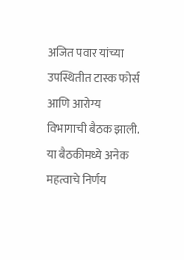अजित पवार यांच्या उपस्थितीत टास्क फोर्स आणि आरोग्य विभागाची बैठक झाली. या बैठकीमध्ये अनेक महत्वाचे निर्णय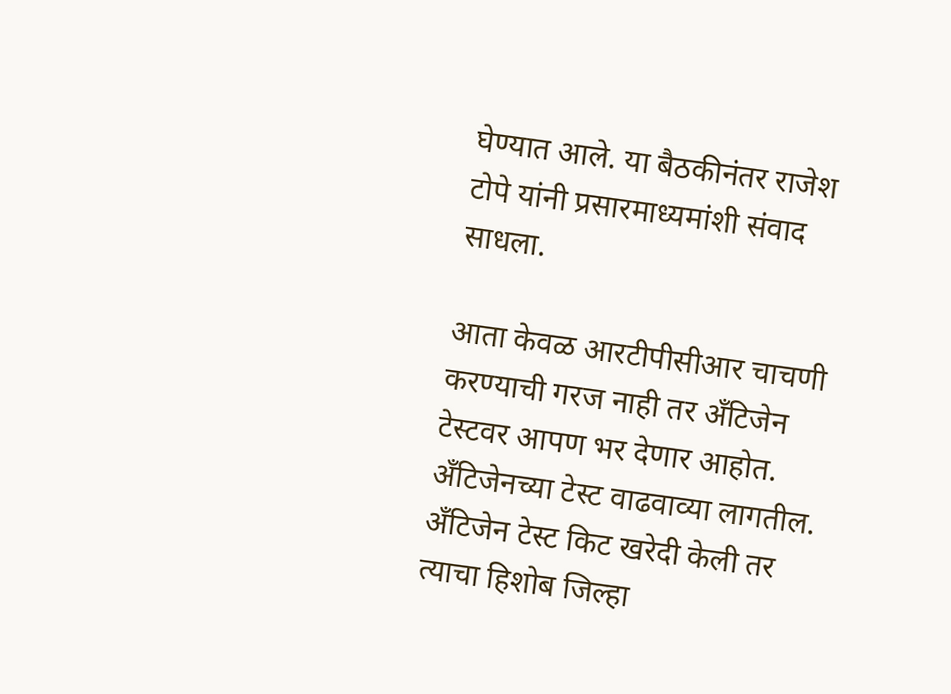घेण्यात आले. या बैठकीनंतर राजेश टोपे यांनी प्रसारमाध्यमांशी संवाद साधला.

आता केवळ आरटीपीसीआर चाचणी करण्याची गरज नाही तर अँटिजेन टेस्टवर आपण भर देणार आहोत. अँटिजेनच्या टेस्ट वाढवाव्या लागतील. अँटिजेन टेस्ट किट खरेदी केली तर त्याचा हिशोब जिल्हा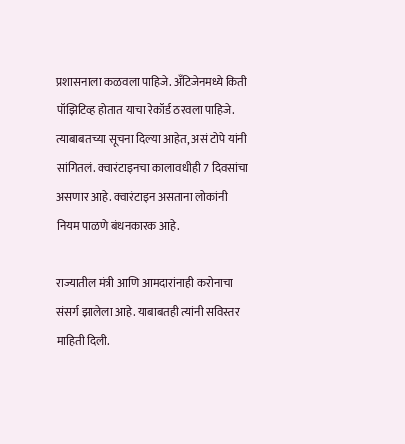प्रशासनाला कळवला पाहिजे. अँटिजेनमध्ये किती पॉझिटिव्ह होतात याचा रेकॉर्ड ठरवला पाहिजे. त्याबाबतच्या सूचना दिल्या आहेत, असं टोपे यांनी सांगितलं. क्वारंटाइनचा कालावधीही 7 दिवसांचा असणार आहे. क्वारंटाइन असताना लोकांनी नियम पाळणे बंधनकारक आहे.

राज्यातील मंत्री आणि आमदारांनाही करोनाचा संसर्ग झालेला आहे. याबाबतही त्यांनी सविस्तर माहिती दिली.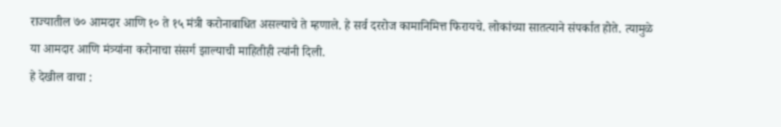राज्यातील ७० आमदार आणि १० ते १५ मंत्री करोनाबाधित असल्याचे ते म्हणाले. हे सर्व दररोज कामानिमित्त फिरायचे. लोकांच्या सातत्याने संपर्कात होते. त्यामुळे या आमदार आणि मंत्र्यांना करोनाचा संसर्ग झाल्याची माहितीही त्यांनी दिली.
हे देखील वाचा :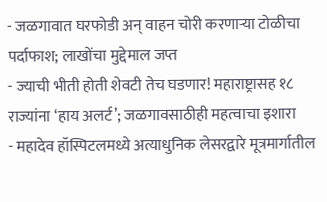- जळगावात घरफोडी अन् वाहन चोरी करणाऱ्या टोळीचा पर्दाफाश; लाखोंचा मुद्देमाल जप्त
- ज्याची भीती होती शेवटी तेच घडणार! महाराष्ट्रासह १८ राज्यांना ‘हाय अलर्ट’; जळगावसाठीही महत्वाचा इशारा
- महादेव हॉस्पिटलमध्ये अत्याधुनिक लेसरद्वारे मूत्रमार्गातील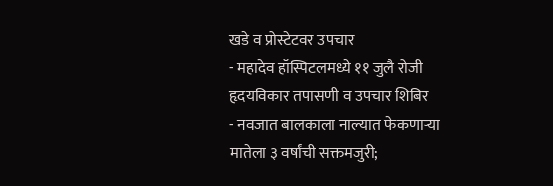खडे व प्रोस्टेटवर उपचार
- महादेव हॉस्पिटलमध्ये ११ जुलै रोजी हृदयविकार तपासणी व उपचार शिबिर
- नवजात बालकाला नाल्यात फेकणाऱ्या मातेला ३ वर्षांची सक्तमजुरी;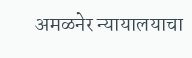अमळनेर न्यायालयाचा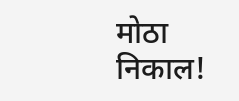मोठा निकाल!